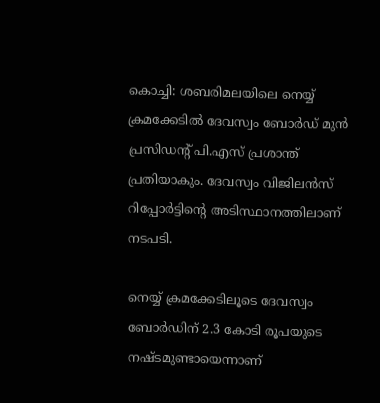കൊച്ചി: ശബരിമലയിലെ നെയ്യ് ക്രമക്കേടില്‍ ദേവസ്വം ബോര്‍ഡ് മുന്‍ പ്രസിഡന്റ് പി.എസ് പ്രശാന്ത് പ്രതിയാകും. ദേവസ്വം വിജിലന്‍സ് റിപ്പോര്‍ട്ടിന്റെ അടിസ്ഥാനത്തിലാണ് നടപടി.

നെയ്യ് ക്രമക്കേടിലൂടെ ദേവസ്വം ബോര്‍ഡിന് 2.3 കോടി രൂപയുടെ നഷ്ടമുണ്ടായെന്നാണ്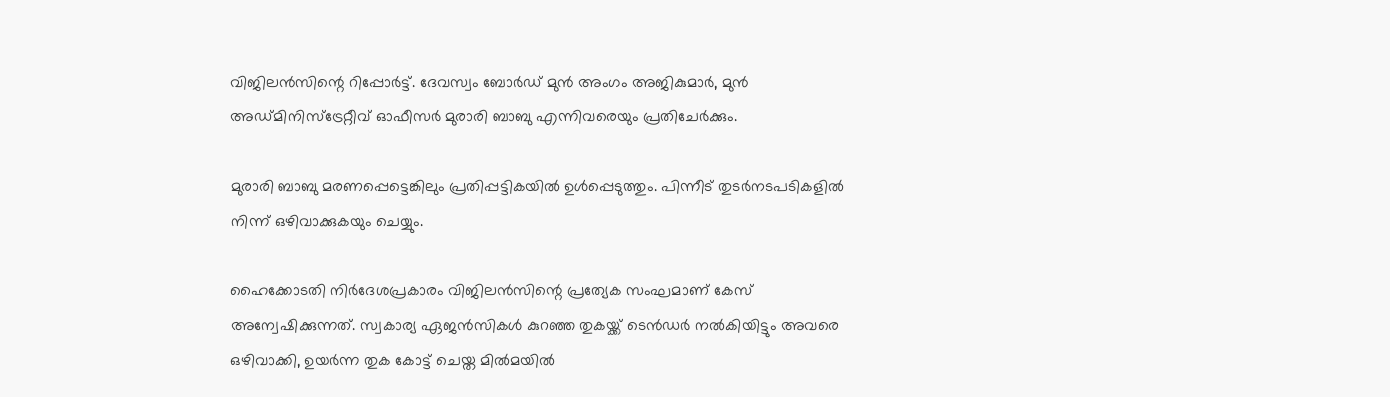വിജിലന്‍സിന്റെ റിപ്പോര്‍ട്ട്. ദേവസ്വം ബോര്‍ഡ് മുന്‍ അംഗം അജികുമാര്‍, മുന്‍ അഡ്മിനിസ്ട്രേറ്റീവ് ഓഫീസര്‍ മുരാരി ബാബു എന്നിവരെയും പ്രതിചേര്‍ക്കും.

മുരാരി ബാബു മരണപ്പെട്ടെങ്കിലും പ്രതിപ്പട്ടികയില്‍ ഉള്‍പ്പെടുത്തും. പിന്നീട് തുടര്‍നടപടികളില്‍ നിന്ന് ഒഴിവാക്കുകയും ചെയ്യും.

ഹൈക്കോടതി നിര്‍ദേശപ്രകാരം വിജിലന്‍സിന്റെ പ്രത്യേക സംഘമാണ് കേസ് അന്വേഷിക്കുന്നത്. സ്വകാര്യ ഏജന്‍സികള്‍ കുറഞ്ഞ തുകയ്ക്ക് ടെന്‍ഡര്‍ നല്‍കിയിട്ടും അവരെ ഒഴിവാക്കി, ഉയര്‍ന്ന തുക കോട്ട് ചെയ്ത മില്‍മയില്‍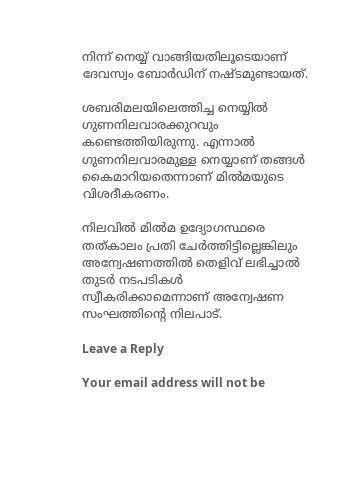നിന്ന് നെയ്യ് വാങ്ങിയതിലൂടെയാണ് ദേവസ്വം ബോര്‍ഡിന് നഷ്ടമുണ്ടായത്.

ശബരിമലയിലെത്തിച്ച നെയ്യില്‍ ഗുണനിലവാരക്കുറവും കണ്ടെത്തിയിരുന്നു. എന്നാല്‍ ഗുണനിലവാരമുള്ള നെയ്യാണ് തങ്ങള്‍ കൈമാറിയതെന്നാണ് മില്‍മയുടെ വിശദീകരണം.

നിലവില്‍ മില്‍മ ഉദ്യോഗസ്ഥരെ തത്കാലം പ്രതി ചേര്‍ത്തിട്ടില്ലെങ്കിലും അന്വേഷണത്തില്‍ തെളിവ് ലഭിച്ചാല്‍ തുടര്‍ നടപടികള്‍ സ്വീകരിക്കാമെന്നാണ് അന്വേഷണ സംഘത്തിന്റെ നിലപാട്.

Leave a Reply

Your email address will not be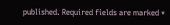published. Required fields are marked *